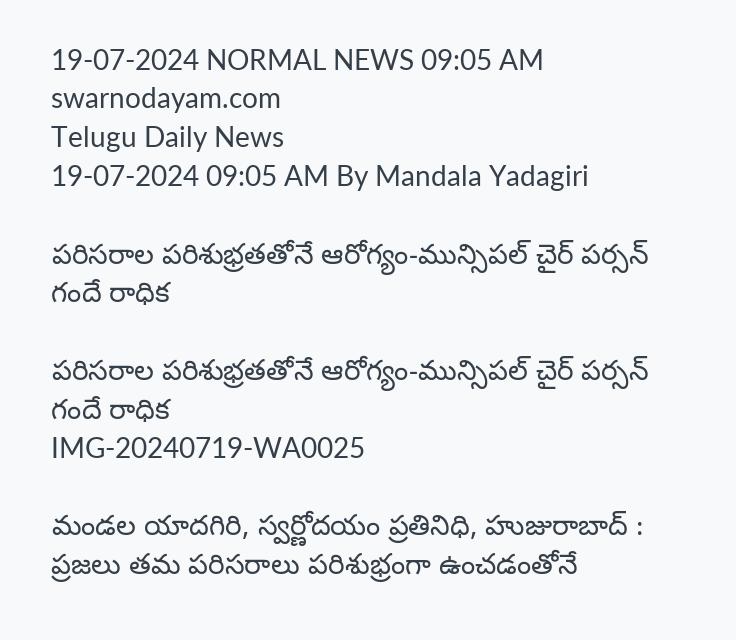19-07-2024 NORMAL NEWS 09:05 AM
swarnodayam.com
Telugu Daily News
19-07-2024 09:05 AM By Mandala Yadagiri

పరిసరాల పరిశుభ్రతతోనే ఆరోగ్యం-మున్సిపల్ చైర్ పర్సన్ గందే రాధిక

పరిసరాల పరిశుభ్రతతోనే ఆరోగ్యం-మున్సిపల్ చైర్ పర్సన్ గందే రాధిక
IMG-20240719-WA0025

మండల యాదగిరి, స్వర్ణోదయం ప్రతినిధి, హుజురాబాద్ :
ప్రజలు తమ పరిసరాలు పరిశుభ్రంగా ఉంచడంతోనే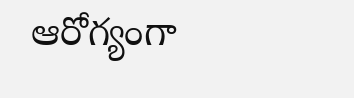ఆరోగ్యంగా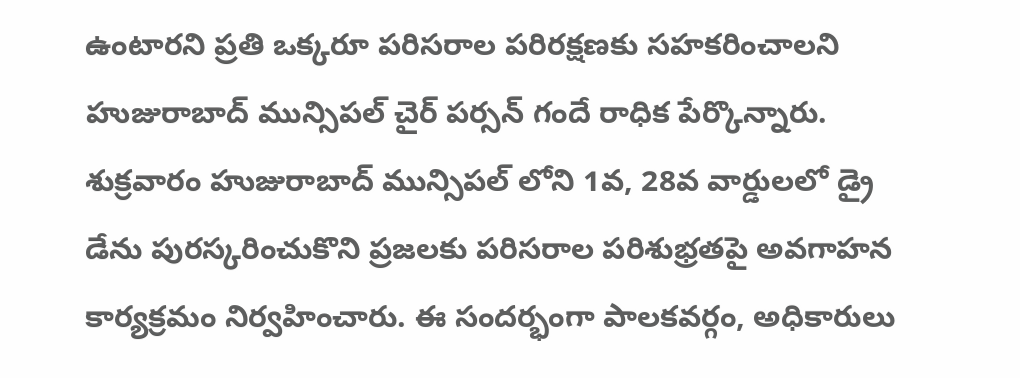ఉంటారని ప్రతి ఒక్కరూ పరిసరాల పరిరక్షణకు సహకరించాలని హుజురాబాద్ మున్సిపల్ చైర్ పర్సన్ గందే రాధిక పేర్కొన్నారు. శుక్రవారం హుజురాబాద్ మున్సిపల్ లోని 1వ, 28వ వార్డులలో డ్రై డేను పురస్కరించుకొని ప్రజలకు పరిసరాల పరిశుభ్రతపై అవగాహన కార్యక్రమం నిర్వహించారు. ఈ సందర్భంగా పాలకవర్గం, అధికారులు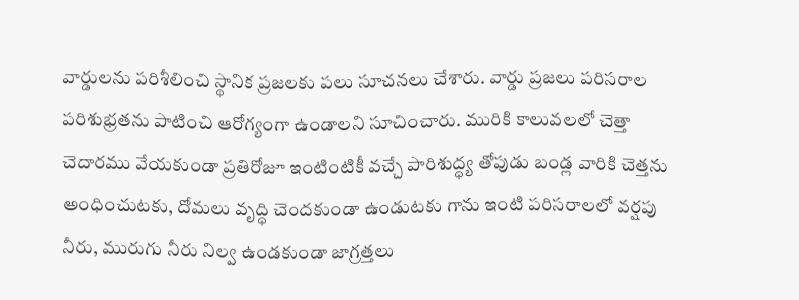వార్డులను పరిశీలించి స్థానిక ప్రజలకు పలు సూచనలు చేశారు. వార్డు ప్రజలు పరిసరాల పరిశుభ్రతను పాటించి ఆరోగ్యంగా ఉండాలని సూచించారు. మురికి కాలువలలో చెత్తా చెదారము వేయకుండా ప్రతిరోజూ ఇంటింటికీ వచ్చే పారిశుద్ధ్య తోపుడు బండ్ల వారికి చెత్తను అంధించుటకు, దోమలు వృద్ధి చెందకుండా ఉండుటకు గాను ఇంటి పరిసరాలలో వర్షపు నీరు, మురుగు నీరు నిల్వ ఉండకుండా జాగ్రత్తలు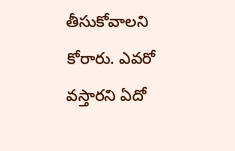తీసుకోవాలని కోరారు. ఎవరో వస్తారని ఏదో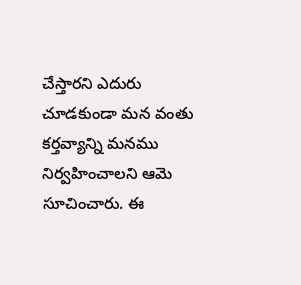చేస్తారని ఎదురు చూడకుండా మన వంతు కర్తవ్యాన్ని మనము నిర్వహించాలని ఆమె సూచించారు. ఈ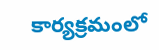కార్యక్రమంలో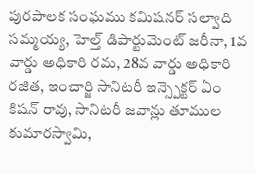పురపాలక సంఘము కమిషనర్ సల్వాది సమ్మయ్య, హెల్త్ డిపార్టుమెంట్ జరీనా, 1వ వార్డు అధికారి రమ, 28వ వార్డు అధికారి రజిత, ఇంచార్జి సానిటరీ ఇన్స్పెక్టర్ ఏం కిషన్ రావు, సానిటరీ జవాన్లు తూముల కుమారస్వామి,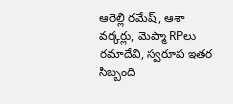ఆరెల్లి రమేష్, ఆశా వర్కర్లు, మెప్మా RPలు రమాదేవి, స్వరూప ఇతర సిబ్బంది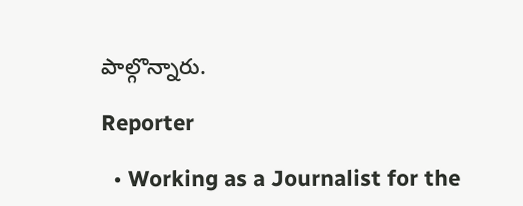పాల్గొన్నారు.

Reporter

  • Working as a Journalist for the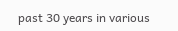past 30 years in various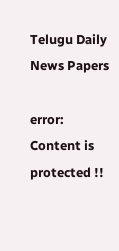Telugu Daily News Papers

error: Content is protected !!